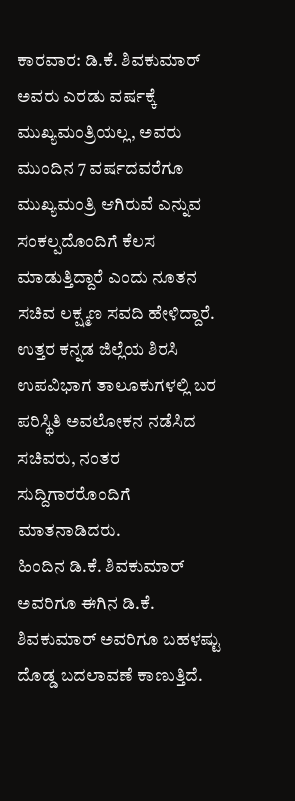ಕಾರವಾರ: ಡಿ.ಕೆ. ಶಿವಕುಮಾರ್ ಅವರು ಎರಡು ವರ್ಷಕ್ಕೆ ಮುಖ್ಯಮಂತ್ರಿಯಲ್ಲ, ಅವರು ಮುಂದಿನ 7 ವರ್ಷದವರೆಗೂ ಮುಖ್ಯಮಂತ್ರಿ ಆಗಿರುವೆ ಎನ್ನುವ ಸಂಕಲ್ಪದೊಂದಿಗೆ ಕೆಲಸ ಮಾಡುತ್ತಿದ್ದಾರೆ ಎಂದು ನೂತನ ಸಚಿವ ಲಕ್ಷ್ಮಣ ಸವದಿ ಹೇಳಿದ್ದಾರೆ.
ಉತ್ತರ ಕನ್ನಡ ಜಿಲ್ಲೆಯ ಶಿರಸಿ ಉಪವಿಭಾಗ ತಾಲೂಕುಗಳಲ್ಲಿ ಬರ ಪರಿಸ್ಥಿತಿ ಅವಲೋಕನ ನಡೆಸಿದ ಸಚಿವರು, ನಂತರ ಸುದ್ದಿಗಾರರೊಂದಿಗೆ ಮಾತನಾಡಿದರು.
ಹಿಂದಿನ ಡಿ.ಕೆ. ಶಿವಕುಮಾರ್ ಅವರಿಗೂ ಈಗಿನ ಡಿ.ಕೆ. ಶಿವಕುಮಾರ್ ಅವರಿಗೂ ಬಹಳಷ್ಟು ದೊಡ್ಡ ಬದಲಾವಣೆ ಕಾಣುತ್ತಿದೆ.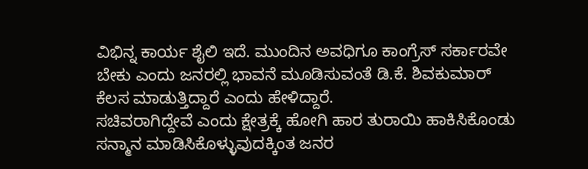ವಿಭಿನ್ನ ಕಾರ್ಯ ಶೈಲಿ ಇದೆ. ಮುಂದಿನ ಅವಧಿಗೂ ಕಾಂಗ್ರೆಸ್ ಸರ್ಕಾರವೇ ಬೇಕು ಎಂದು ಜನರಲ್ಲಿ ಭಾವನೆ ಮೂಡಿಸುವಂತೆ ಡಿ.ಕೆ. ಶಿವಕುಮಾರ್ ಕೆಲಸ ಮಾಡುತ್ತಿದ್ದಾರೆ ಎಂದು ಹೇಳಿದ್ದಾರೆ.
ಸಚಿವರಾಗಿದ್ದೇವೆ ಎಂದು ಕ್ಷೇತ್ರಕ್ಕೆ ಹೋಗಿ ಹಾರ ತುರಾಯಿ ಹಾಕಿಸಿಕೊಂಡು ಸನ್ಮಾನ ಮಾಡಿಸಿಕೊಳ್ಳುವುದಕ್ಕಿಂತ ಜನರ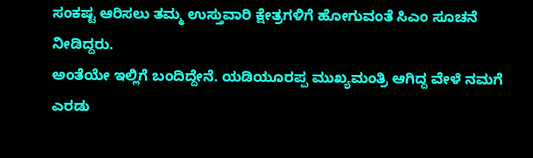ಸಂಕಷ್ಟ ಆರಿಸಲು ತಮ್ಮ ಉಸ್ತುವಾರಿ ಕ್ಷೇತ್ರಗಳಿಗೆ ಹೋಗುವಂತೆ ಸಿಎಂ ಸೂಚನೆ ನೀಡಿದ್ದರು.
ಅಂತೆಯೇ ಇಲ್ಲಿಗೆ ಬಂದಿದ್ದೇನೆ. ಯಡಿಯೂರಪ್ಪ ಮುಖ್ಯಮಂತ್ರಿ ಆಗಿದ್ದ ವೇಳೆ ನಮಗೆ ಎರಡು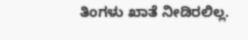ತಿಂಗಳು ಖಾತೆ ನೀಡಿರಲಿಲ್ಲ.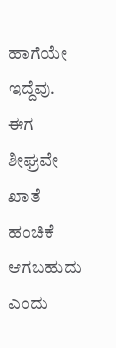ಹಾಗೆಯೇ ಇದ್ದೆವು. ಈಗ ಶೀಘ್ರವೇ ಖಾತೆ ಹಂಚಿಕೆ ಆಗಬಹುದು ಎಂದು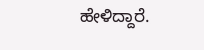ಹೇಳಿದ್ದಾರೆ.